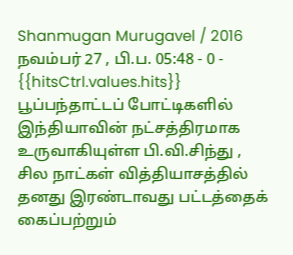Shanmugan Murugavel / 2016 நவம்பர் 27 , பி.ப. 05:48 - 0 - {{hitsCtrl.values.hits}}
பூப்பந்தாட்டப் போட்டிகளில் இந்தியாவின் நட்சத்திரமாக உருவாகியுள்ள பி.வி.சிந்து , சில நாட்கள் வித்தியாசத்தில் தனது இரண்டாவது பட்டத்தைக் கைப்பற்றும்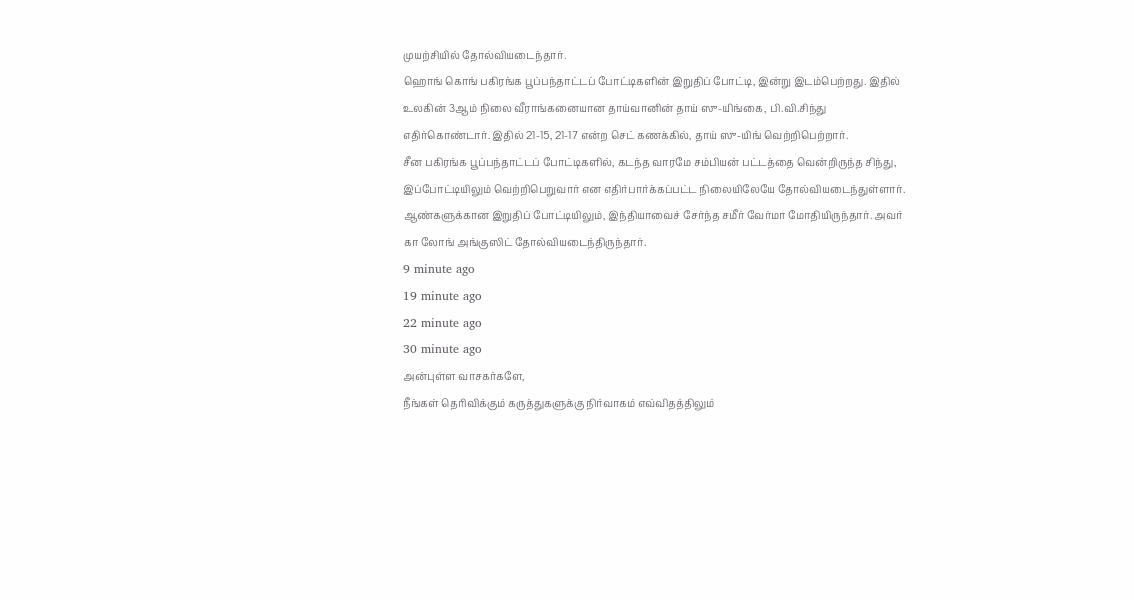முயற்சியில் தோல்வியடைந்தார்.
ஹொங் கொங் பகிரங்க பூப்பந்தாட்டப் போட்டிகளின் இறுதிப் போட்டி, இன்று இடம்பெற்றது. இதில் உலகின் 3ஆம் நிலை வீராங்கனையான தாய்வானின் தாய் ஸு-யிங்கை, பி.வி.சிந்து எதிர்கொண்டார். இதில் 21-15, 21-17 என்ற செட் கணக்கில், தாய் ஸு-யிங் வெற்றிபெற்றார்.
சீன பகிரங்க பூப்பந்தாட்டப் போட்டிகளில், கடந்த வாரமே சம்பியன் பட்டத்தை வென்றிருந்த சிந்து, இப்போட்டியிலும் வெற்றிபெறுவார் என எதிர்பார்க்கப்பட்ட நிலையிலேயே தோல்வியடைந்துள்ளார். ஆண்களுக்கான இறுதிப் போட்டியிலும், இந்தியாவைச் சேர்ந்த சமீர் வேர்மா மோதியிருந்தார். அவர் கா லோங் அங்குஸிட் தோல்வியடைந்திருந்தார்.
9 minute ago
19 minute ago
22 minute ago
30 minute ago
அன்புள்ள வாசகர்களே,
நீங்கள் தெரிவிக்கும் கருத்துகளுக்கு நிர்வாகம் எவ்விதத்திலும்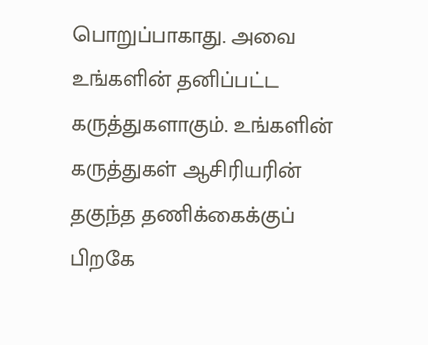பொறுப்பாகாது. அவை உங்களின் தனிப்பட்ட கருத்துகளாகும். உங்களின் கருத்துகள் ஆசிரியரின் தகுந்த தணிக்கைக்குப் பிறகே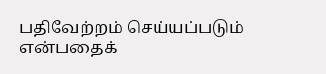பதிவேற்றம் செய்யப்படும் என்பதைக்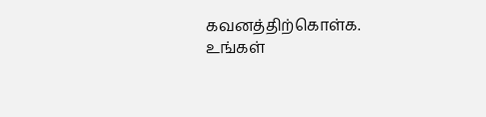கவனத்திற்கொள்க. உங்கள்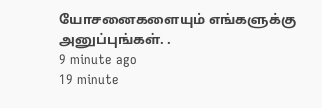யோசனைகளையும் எங்களுக்கு அனுப்புங்கள். .
9 minute ago
19 minute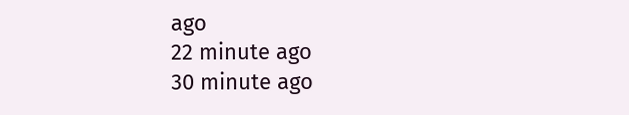ago
22 minute ago
30 minute ago